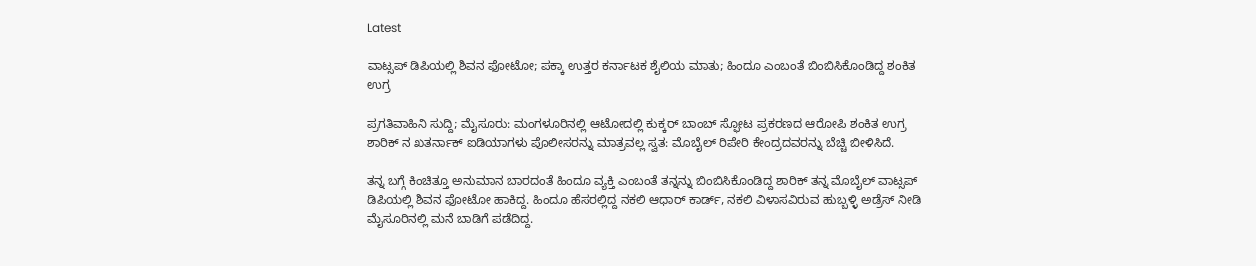Latest

ವಾಟ್ಸಪ್ ಡಿಪಿಯಲ್ಲಿ ಶಿವನ ಫೋಟೋ; ಪಕ್ಕಾ ಉತ್ತರ ಕರ್ನಾಟಕ ಶೈಲಿಯ ಮಾತು; ಹಿಂದೂ ಎಂಬಂತೆ ಬಿಂಬಿಸಿಕೊಂಡಿದ್ದ ಶಂಕಿತ ಉಗ್ರ

ಪ್ರಗತಿವಾಹಿನಿ ಸುದ್ದಿ; ಮೈಸೂರು: ಮಂಗಳೂರಿನಲ್ಲಿ ಆಟೋದಲ್ಲಿ ಕುಕ್ಕರ್ ಬಾಂಬ್ ಸ್ಫೋಟ ಪ್ರಕರಣದ ಆರೋಪಿ ಶಂಕಿತ ಉಗ್ರ ಶಾರಿಕ್ ನ ಖತರ್ನಾಕ್ ಐಡಿಯಾಗಳು ಪೊಲೀಸರನ್ನು ಮಾತ್ರವಲ್ಲ ಸ್ವತ: ಮೊಬೈಲ್ ರಿಪೇರಿ ಕೇಂದ್ರದವರನ್ನು ಬೆಚ್ಚಿ ಬೀಳಿಸಿದೆ.

ತನ್ನ ಬಗ್ಗೆ ಕಿಂಚಿತ್ತೂ ಅನುಮಾನ ಬಾರದಂತೆ ಹಿಂದೂ ವ್ಯಕ್ತಿ ಎಂಬಂತೆ ತನ್ನನ್ನು ಬಿಂಬಿಸಿಕೊಂಡಿದ್ದ ಶಾರಿಕ್ ತನ್ನ ಮೊಬೈಲ್ ವಾಟ್ಸಪ್ ಡಿಪಿಯಲ್ಲಿ ಶಿವನ ಫೋಟೋ ಹಾಕಿದ್ದ. ಹಿಂದೂ ಹೆಸರಲ್ಲಿದ್ದ ನಕಲಿ ಆಧಾರ್ ಕಾರ್ಡ್, ನಕಲಿ ವಿಳಾಸವಿರುವ ಹುಬ್ಬಳ್ಳಿ ಅಡ್ರೆಸ್ ನೀಡಿ ಮೈಸೂರಿನಲ್ಲಿ ಮನೆ ಬಾಡಿಗೆ ಪಡೆದಿದ್ದ.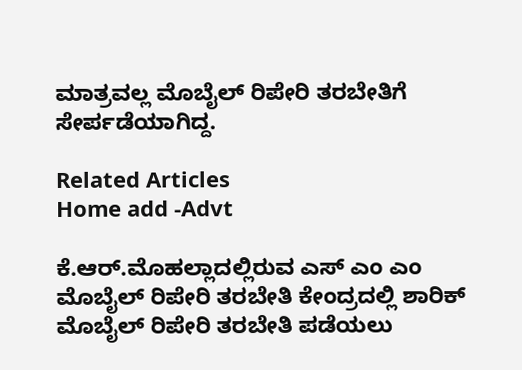ಮಾತ್ರವಲ್ಲ ಮೊಬೈಲ್ ರಿಪೇರಿ ತರಬೇತಿಗೆ ಸೇರ್ಪಡೆಯಾಗಿದ್ದ.

Related Articles
Home add -Advt

ಕೆ.ಆರ್.ಮೊಹಲ್ಲಾದಲ್ಲಿರುವ ಎಸ್ ಎಂ ಎಂ ಮೊಬೈಲ್ ರಿಪೇರಿ ತರಬೇತಿ ಕೇಂದ್ರದಲ್ಲಿ ಶಾರಿಕ್ ಮೊಬೈಲ್ ರಿಪೇರಿ ತರಬೇತಿ ಪಡೆಯಲು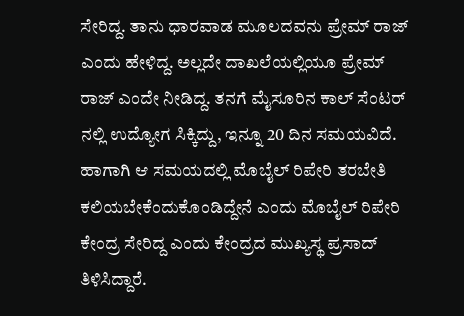ಸೇರಿದ್ದ. ತಾನು ಧಾರವಾಡ ಮೂಲದವನು ಪ್ರೇಮ್ ರಾಜ್ ಎಂದು ಹೇಳಿದ್ದ. ಅಲ್ಲದೇ ದಾಖಲೆಯಲ್ಲಿಯೂ ಪ್ರೇಮ್ ರಾಜ್ ಎಂದೇ ನೀಡಿದ್ದ. ತನಗೆ ಮೈಸೂರಿನ ಕಾಲ್ ಸೆಂಟರ್ ನಲ್ಲಿ ಉದ್ಯೋಗ ಸಿಕ್ಕಿದ್ದು, ಇನ್ನೂ 20 ದಿನ ಸಮಯವಿದೆ. ಹಾಗಾಗಿ ಆ ಸಮಯದಲ್ಲಿ ಮೊಬೈಲ್ ರಿಪೇರಿ ತರಬೇತಿ ಕಲಿಯಬೇಕೆಂದುಕೊಂಡಿದ್ದೇನೆ ಎಂದು ಮೊಬೈಲ್ ರಿಪೇರಿ ಕೇಂದ್ರ ಸೇರಿದ್ದ ಎಂದು ಕೇಂದ್ರದ ಮುಖ್ಯಸ್ಥ ಪ್ರಸಾದ್ ತಿಳಿಸಿದ್ದಾರೆ.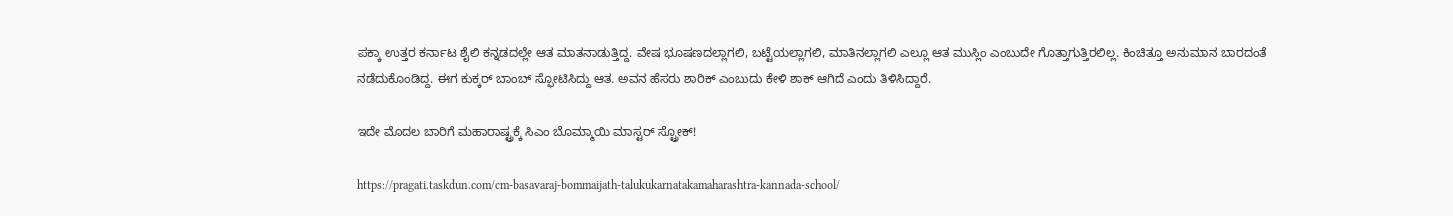ಪಕ್ಕಾ ಉತ್ತರ ಕರ್ನಾಟ ಶೈಲಿ ಕನ್ನಡದಲ್ಲೇ ಆತ ಮಾತನಾಡುತ್ತಿದ್ದ. ವೇಷ ಭೂಷಣದಲ್ಲಾಗಲಿ, ಬಟ್ಟೆಯಲ್ಲಾಗಲಿ, ಮಾತಿನಲ್ಲಾಗಲಿ ಎಲ್ಲೂ ಆತ ಮುಸ್ಲಿಂ ಎಂಬುದೇ ಗೊತ್ತಾಗುತ್ತಿರಲಿಲ್ಲ. ಕಿಂಚಿತ್ತೂ ಅನುಮಾನ ಬಾರದಂತೆ ನಡೆದುಕೊಂಡಿದ್ದ. ಈಗ ಕುಕ್ಕರ್ ಬಾಂಬ್ ಸ್ಫೋಟಿಸಿದ್ದು ಆತ. ಅವನ ಹೆಸರು ಶಾರಿಕ್ ಎಂಬುದು ಕೇಳಿ ಶಾಕ್ ಆಗಿದೆ ಎಂದು ತಿಳಿಸಿದ್ದಾರೆ.

ಇದೇ ಮೊದಲ ಬಾರಿಗೆ ಮಹಾರಾಷ್ಟ್ರಕ್ಕೆ ಸಿಎಂ ಬೊಮ್ಮಾಯಿ ಮಾಸ್ಟರ್ ಸ್ಟ್ರೋಕ್!

https://pragati.taskdun.com/cm-basavaraj-bommaijath-talukukarnatakamaharashtra-kannada-school/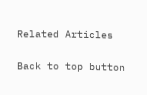Related Articles

Back to top button